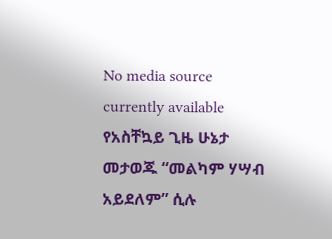No media source currently available
የአስቸኳይ ጊዜ ሁኔታ መታወጁ “መልካም ሃሣብ አይደለም” ሲሉ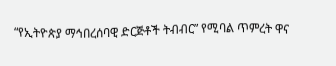“የኢትዮጵያ ማኅበረሰባዊ ድርጅቶች ትብብር” የሚባል ጥምረት ዋና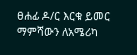ፀሐፊ ዶ/ር እርቁ ይመር ማምሻውን ለአሜሪካ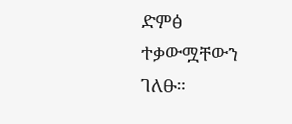ድምፅ ተቃውሟቸውን ገለፁ።